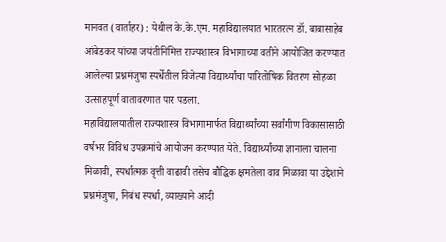मानवत (वार्ताहर) : येथील के.के.एम. महाविद्यालयात भारतरत्न डॉ. बाबासाहेब आंबेडकर यांच्या जयंतीनिमित्त राज्यशास्त्र विभागाच्या वतीने आयोजित करण्यात आलेल्या प्रश्नमंजुषा स्पर्धेतील विजेत्या विद्यार्थ्यांचा पारितोषिक वितरण सोहळा उत्साहपूर्ण वातावरणात पार पडला.
महाविद्यालयातील राज्यशास्त्र विभागामार्फत विद्यार्थ्यांच्या सर्वांगीण विकासासाठी वर्षभर विविध उपक्रमांचे आयोजन करण्यात येते. विद्यार्थ्यांच्या ज्ञानाला चालना मिळावी, स्पर्धात्मक वृत्ती वाढावी तसेच बौद्धिक क्षमतेला वाव मिळावा या उद्देशाने प्रश्नमंजुषा, निबंध स्पर्धा, व्याख्याने आदी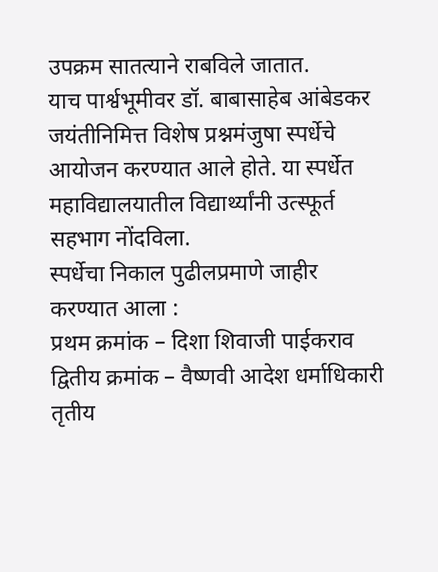उपक्रम सातत्याने राबविले जातात.
याच पार्श्वभूमीवर डॉ. बाबासाहेब आंबेडकर जयंतीनिमित्त विशेष प्रश्नमंजुषा स्पर्धेचे आयोजन करण्यात आले होते. या स्पर्धेत महाविद्यालयातील विद्यार्थ्यांनी उत्स्फूर्त सहभाग नोंदविला.
स्पर्धेचा निकाल पुढीलप्रमाणे जाहीर करण्यात आला :
प्रथम क्रमांक – दिशा शिवाजी पाईकराव
द्वितीय क्रमांक – वैष्णवी आदेश धर्माधिकारी
तृतीय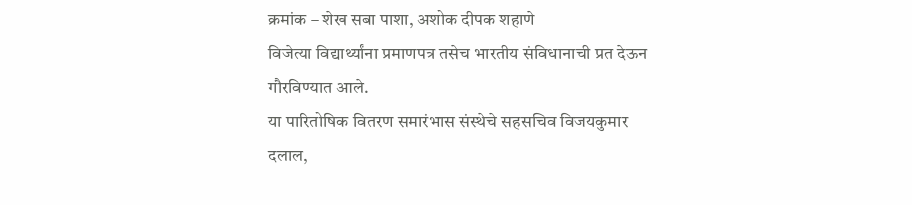क्रमांक – शेख सबा पाशा, अशोक दीपक शहाणे
विजेत्या विद्यार्थ्यांना प्रमाणपत्र तसेच भारतीय संविधानाची प्रत देऊन गौरविण्यात आले.
या पारितोषिक वितरण समारंभास संस्थेचे सहसचिव विजयकुमार दलाल,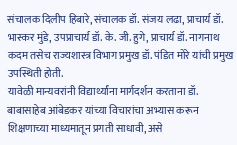संचालक दिलीप हिबारे, संचालक डॉ. संजय लढा, प्राचार्य डॉ. भास्कर मुंडे, उपप्राचार्य डॉ. के. जी. हुगे, प्राचार्य डॉ. नागनाथ कदम तसेच राज्यशास्त्र विभाग प्रमुख डॉ. पंडित मोरे यांची प्रमुख उपस्थिती होती.
यावेळी मान्यवरांनी विद्यार्थ्यांना मार्गदर्शन करताना डॉ. बाबासाहेब आंबेडकर यांच्या विचारांचा अभ्यास करून शिक्षणाच्या माध्यमातून प्रगती साधावी, असे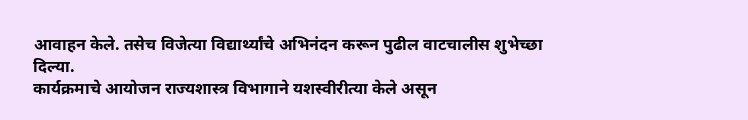आवाहन केले. तसेच विजेत्या विद्यार्थ्यांचे अभिनंदन करून पुढील वाटचालीस शुभेच्छा दिल्या.
कार्यक्रमाचे आयोजन राज्यशास्त्र विभागाने यशस्वीरीत्या केले असून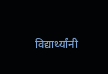विद्यार्थ्यांनी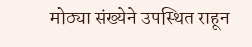मोठ्या संख्येने उपस्थित राहून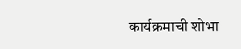कार्यक्रमाची शोभा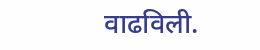वाढविली.